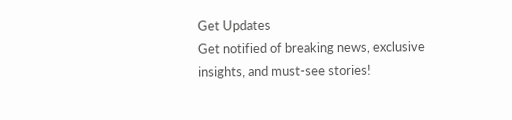Get Updates
Get notified of breaking news, exclusive insights, and must-see stories!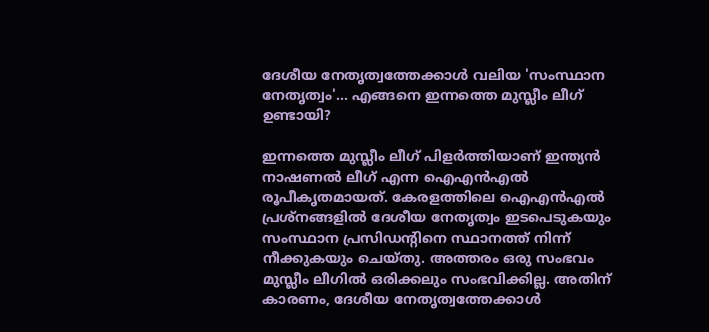ദേശീയ നേതൃത്വത്തേക്കാള്‍ വലിയ 'സംസ്ഥാന നേതൃത്വം'... എങ്ങനെ ഇന്നത്തെ മുസ്ലീം ലീഗ് ഉണ്ടായി?

ഇന്നത്തെ മുസ്ലീം ലീഗ് പിളര്‍ത്തിയാണ് ഇന്ത്യന്‍ നാഷണല്‍ ലീഗ് എന്ന ഐഎന്‍എല്‍ രൂപീകൃതമായത്. കേരളത്തിലെ ഐഎന്‍എല്‍ പ്രശ്‌നങ്ങളില്‍ ദേശീയ നേതൃത്വം ഇടപെടുകയും സംസ്ഥാന പ്രസിഡന്റിനെ സ്ഥാനത്ത് നിന്ന് നീക്കുകയും ചെയ്തു. അത്തരം ഒരു സംഭവം മുസ്ലീം ലീഗില്‍ ഒരിക്കലും സംഭവിക്കില്ല. അതിന് കാരണം, ദേശീയ നേതൃത്വത്തേക്കാള്‍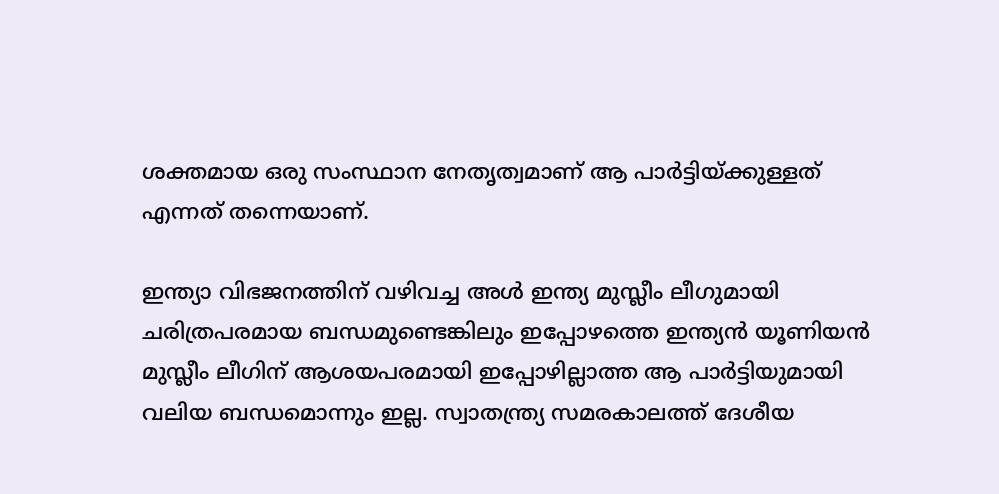ശക്തമായ ഒരു സംസ്ഥാന നേതൃത്വമാണ് ആ പാര്‍ട്ടിയ്ക്കുള്ളത് എന്നത് തന്നെയാണ്.

ഇന്ത്യാ വിഭജനത്തിന് വഴിവച്ച അള്‍ ഇന്ത്യ മുസ്ലീം ലീഗുമായി ചരിത്രപരമായ ബന്ധമുണ്ടെങ്കിലും ഇപ്പോഴത്തെ ഇന്ത്യന്‍ യൂണിയന്‍ മുസ്ലീം ലീഗിന് ആശയപരമായി ഇപ്പോഴില്ലാത്ത ആ പാര്‍ട്ടിയുമായി വലിയ ബന്ധമൊന്നും ഇല്ല. സ്വാതന്ത്ര്യ സമരകാലത്ത് ദേശീയ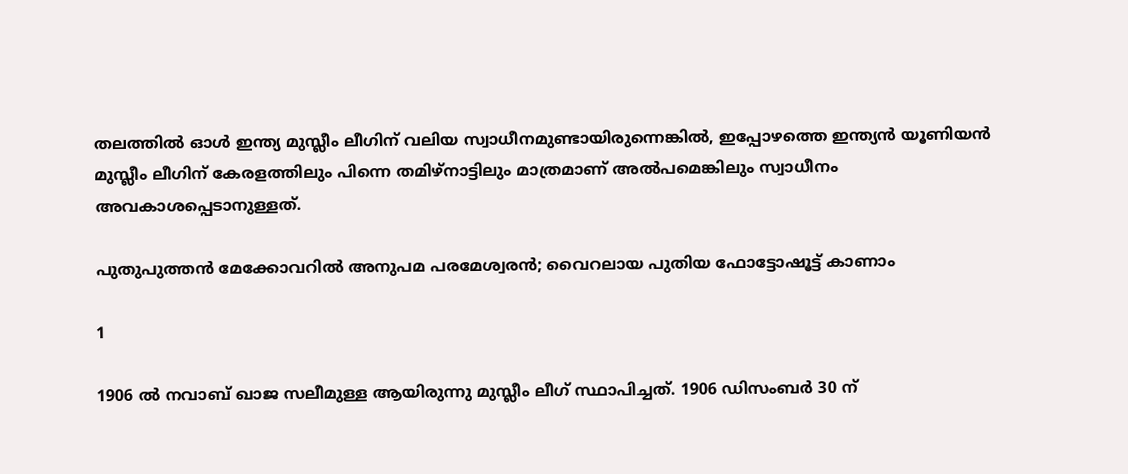തലത്തില്‍ ഓള്‍ ഇന്ത്യ മുസ്ലീം ലീഗിന് വലിയ സ്വാധീനമുണ്ടായിരുന്നെങ്കില്‍, ഇപ്പോഴത്തെ ഇന്ത്യന്‍ യൂണിയന്‍ മുസ്ലീം ലീഗിന് കേരളത്തിലും പിന്നെ തമിഴ്‌നാട്ടിലും മാത്രമാണ് അല്‍പമെങ്കിലും സ്വാധീനം അവകാശപ്പെടാനുള്ളത്.

പുതുപുത്തന്‍ മേക്കോവറില്‍ അനുപമ പരമേശ്വരന്‍; വൈറലായ പുതിയ ഫോട്ടോഷൂട്ട് കാണാം

1

1906 ല്‍ നവാബ് ഖാജ സലീമുള്ള ആയിരുന്നു മുസ്ലീം ലീഗ് സ്ഥാപിച്ചത്. 1906 ഡിസംബര്‍ 30 ന്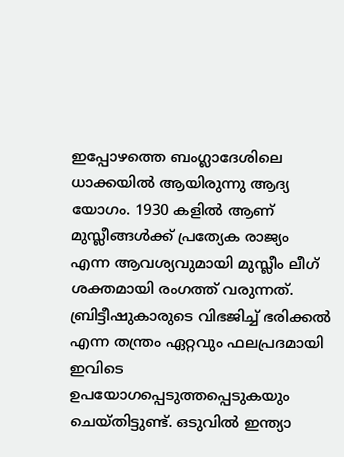ഇപ്പോഴത്തെ ബംഗ്ലാദേശിലെ ധാക്കയില്‍ ആയിരുന്നു ആദ്യ യോഗം. 1930 കളില്‍ ആണ് മുസ്ലീങ്ങള്‍ക്ക് പ്രത്യേക രാജ്യം എന്ന ആവശ്യവുമായി മുസ്ലീം ലീഗ് ശക്തമായി രംഗത്ത് വരുന്നത്. ബ്രിട്ടീഷുകാരുടെ വിഭജിച്ച് ഭരിക്കല്‍ എന്ന തന്ത്രം ഏറ്റവും ഫലപ്രദമായി ഇവിടെ ഉപയോഗപ്പെടുത്തപ്പെടുകയും ചെയ്തിട്ടുണ്ട്. ഒടുവില്‍ ഇന്ത്യാ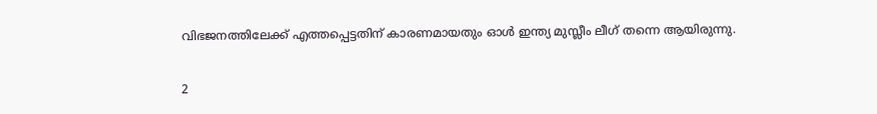വിഭജനത്തിലേക്ക് എത്തപ്പെട്ടതിന് കാരണമായതും ഓള്‍ ഇന്ത്യ മുസ്ലീം ലീഗ് തന്നെ ആയിരുന്നു.

2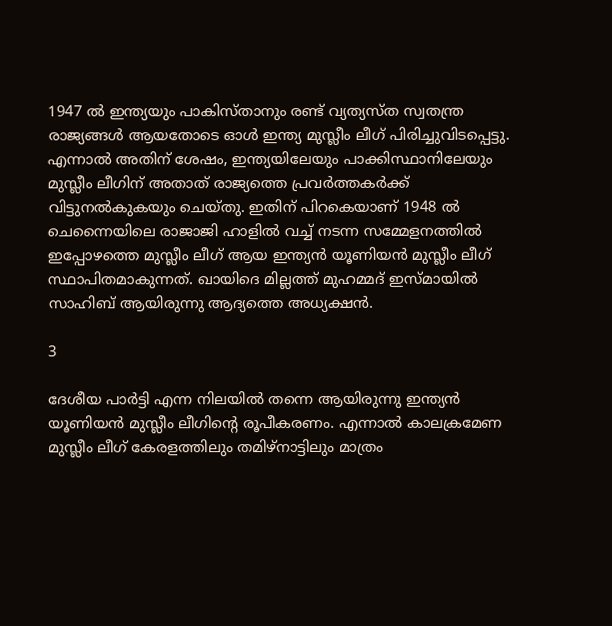1947 ല്‍ ഇന്ത്യയും പാകിസ്താനും രണ്ട് വ്യത്യസ്ത സ്വതന്ത്ര രാജ്യങ്ങള്‍ ആയതോടെ ഓള്‍ ഇന്ത്യ മുസ്ലീം ലീഗ് പിരിച്ചുവിടപ്പെട്ടു. എന്നാല്‍ അതിന് ശേഷം, ഇന്ത്യയിലേയും പാക്കിസ്ഥാനിലേയും മുസ്ലീം ലീഗിന് അതാത് രാജ്യത്തെ പ്രവര്‍ത്തകര്‍ക്ക് വിട്ടുനല്‍കുകയും ചെയ്തു. ഇതിന് പിറകെയാണ് 1948 ല്‍ ചെന്നൈയിലെ രാജാജി ഹാളില്‍ വച്ച് നടന്ന സമ്മേളനത്തില്‍ ഇപ്പോഴത്തെ മുസ്ലീം ലീഗ് ആയ ഇന്ത്യന്‍ യൂണിയന്‍ മുസ്ലീം ലീഗ് സ്ഥാപിതമാകുന്നത്. ഖായിദെ മില്ലത്ത് മുഹമ്മദ് ഇസ്മായില്‍ സാഹിബ് ആയിരുന്നു ആദ്യത്തെ അധ്യക്ഷന്‍.

3

ദേശീയ പാര്‍ട്ടി എന്ന നിലയില്‍ തന്നെ ആയിരുന്നു ഇന്ത്യന്‍ യൂണിയന്‍ മുസ്ലീം ലീഗിന്റെ രൂപീകരണം. എന്നാല്‍ കാലക്രമേണ മുസ്ലീം ലീഗ് കേരളത്തിലും തമിഴ്‌നാട്ടിലും മാത്രം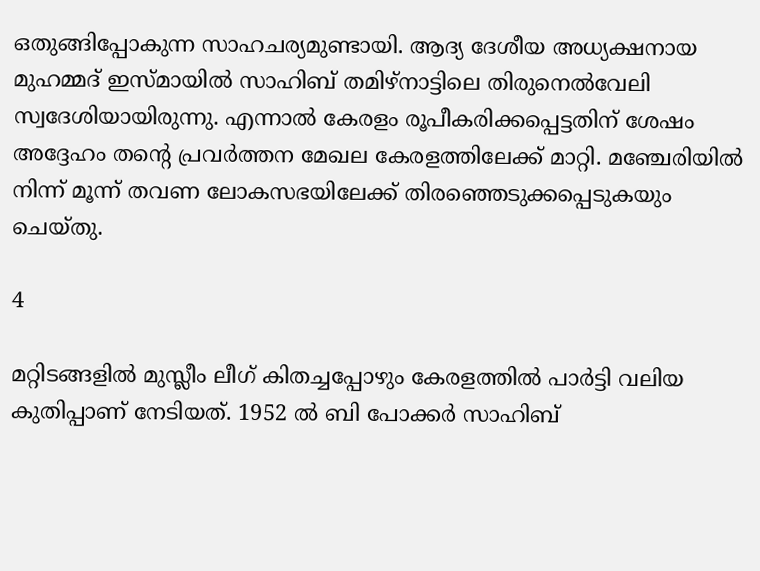ഒതുങ്ങിപ്പോകുന്ന സാഹചര്യമുണ്ടായി. ആദ്യ ദേശീയ അധ്യക്ഷനായ മുഹമ്മദ് ഇസ്മായില്‍ സാഹിബ് തമിഴ്‌നാട്ടിലെ തിരുനെല്‍വേലി സ്വദേശിയായിരുന്നു. എന്നാല്‍ കേരളം രൂപീകരിക്കപ്പെട്ടതിന് ശേഷം അദ്ദേഹം തന്റെ പ്രവര്‍ത്തന മേഖല കേരളത്തിലേക്ക് മാറ്റി. മഞ്ചേരിയില്‍ നിന്ന് മൂന്ന് തവണ ലോകസഭയിലേക്ക് തിരഞ്ഞെടുക്കപ്പെടുകയും ചെയ്തു.

4

മറ്റിടങ്ങളില്‍ മുസ്ലീം ലീഗ് കിതച്ചപ്പോഴും കേരളത്തില്‍ പാര്‍ട്ടി വലിയ കുതിപ്പാണ് നേടിയത്. 1952 ല്‍ ബി പോക്കര്‍ സാഹിബ്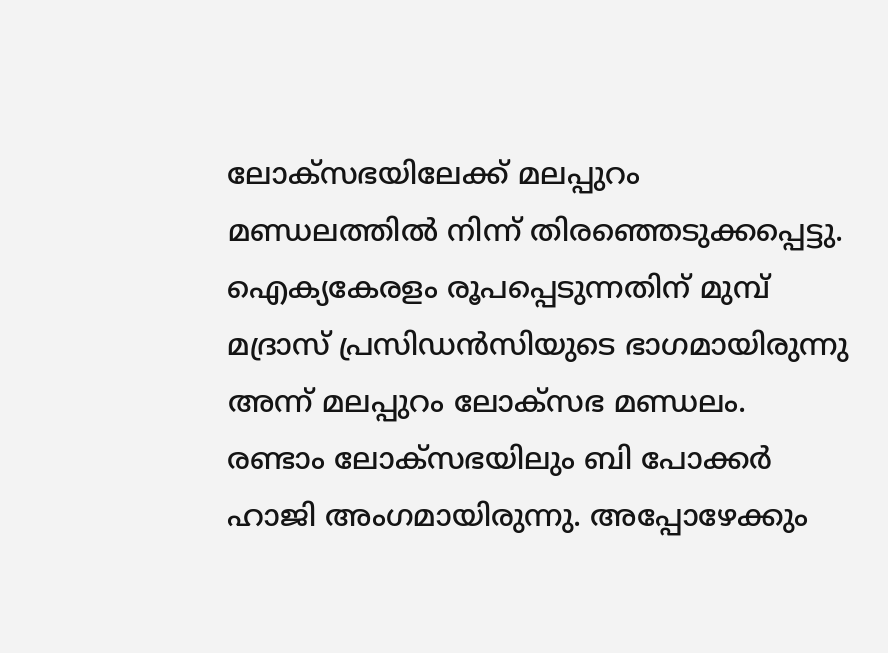ലോക്‌സഭയിലേക്ക് മലപ്പുറം മണ്ഡലത്തില്‍ നിന്ന് തിരഞ്ഞെടുക്കപ്പെട്ടു. ഐക്യകേരളം രൂപപ്പെടുന്നതിന് മുമ്പ് മദ്രാസ് പ്രസിഡന്‍സിയുടെ ഭാഗമായിരുന്നു അന്ന് മലപ്പുറം ലോക്‌സഭ മണ്ഡലം. രണ്ടാം ലോക്‌സഭയിലും ബി പോക്കര്‍ ഹാജി അംഗമായിരുന്നു. അപ്പോഴേക്കും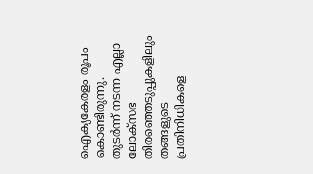ഐക്യകേരളം രൂപം കൊണ്ടിരുന്നു. തുടര്‍ന്ന് നടന്ന എല്ലാ ലോക്‌സഭ തിരഞ്ഞെടുപ്പുകളിലും തങ്ങളുടെ പ്രതിനിധികളെ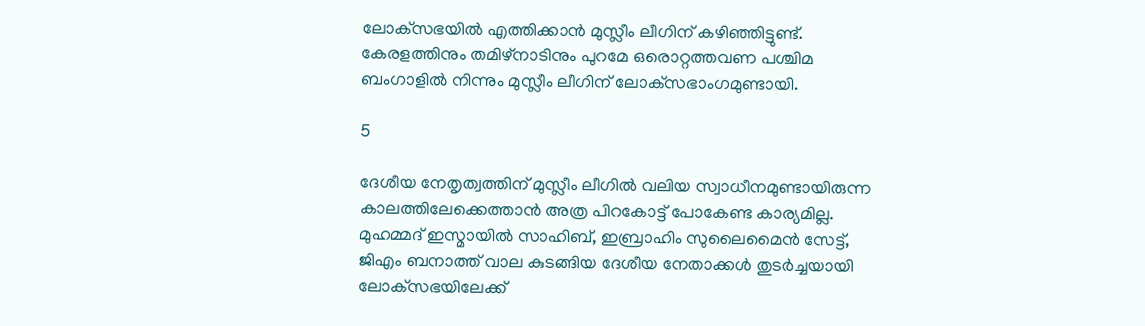ലോക്‌സഭയില്‍ എത്തിക്കാന്‍ മുസ്ലീം ലീഗിന് കഴിഞ്ഞിട്ടുണ്ട്. കേരളത്തിനും തമിഴ്‌നാടിനും പുറമേ ഒരൊറ്റത്തവണ പശ്ചിമ ബംഗാളില്‍ നിന്നും മുസ്ലീം ലീഗിന് ലോക്‌സഭാംഗമുണ്ടായി.

5

ദേശീയ നേതൃത്വത്തിന് മുസ്ലീം ലീഗില്‍ വലിയ സ്വാധീനമുണ്ടായിരുന്ന കാലത്തിലേക്കെത്താന്‍ അത്ര പിറകോട്ട് പോകേണ്ട കാര്യമില്ല. മുഹമ്മദ് ഇസ്മായില്‍ സാഹിബ്, ഇബ്രാഹിം സുലൈമൈന്‍ സേട്ട്, ജിഎം ബനാത്ത് വാല കുടങ്ങിയ ദേശീയ നേതാക്കള്‍ തുടര്‍ച്ചയായി ലോക്‌സഭയിലേക്ക്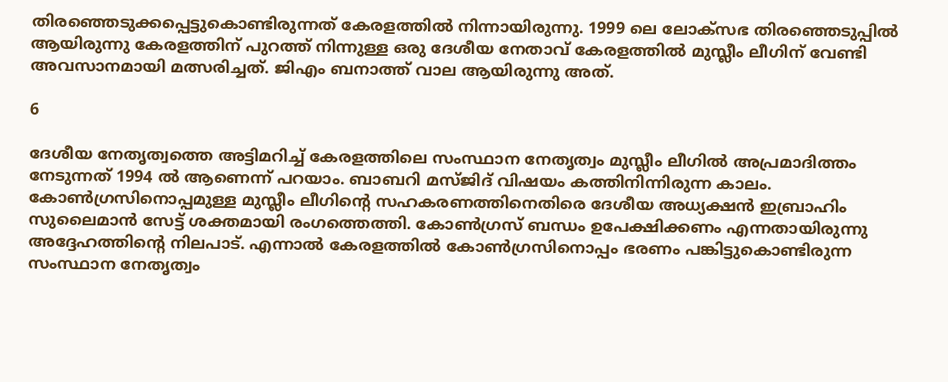തിരഞ്ഞെടുക്കപ്പെട്ടുകൊണ്ടിരുന്നത് കേരളത്തില്‍ നിന്നായിരുന്നു. 1999 ലെ ലോക്‌സഭ തിരഞ്ഞെടുപ്പില്‍ ആയിരുന്നു കേരളത്തിന് പുറത്ത് നിന്നുള്ള ഒരു ദേശീയ നേതാവ് കേരളത്തില്‍ മുസ്ലീം ലീഗിന് വേണ്ടി അവസാനമായി മത്സരിച്ചത്. ജിഎം ബനാത്ത് വാല ആയിരുന്നു അത്.

6

ദേശീയ നേതൃത്വത്തെ അട്ടിമറിച്ച് കേരളത്തിലെ സംസ്ഥാന നേതൃത്വം മുസ്ലീം ലീഗില്‍ അപ്രമാദിത്തം നേടുന്നത് 1994 ല്‍ ആണെന്ന് പറയാം. ബാബറി മസ്ജിദ് വിഷയം കത്തിനിന്നിരുന്ന കാലം. കോണ്‍ഗ്രസിനൊപ്പമുള്ള മുസ്ലീം ലീഗിന്റെ സഹകരണത്തിനെതിരെ ദേശീയ അധ്യക്ഷന്‍ ഇബ്രാഹിം സുലൈമാന്‍ സേട്ട് ശക്തമായി രംഗത്തെത്തി. കോണ്‍ഗ്രസ് ബന്ധം ഉപേക്ഷിക്കണം എന്നതായിരുന്നു അദ്ദേഹത്തിന്റെ നിലപാട്. എന്നാല്‍ കേരളത്തില്‍ കോണ്‍ഗ്രസിനൊപ്പം ഭരണം പങ്കിട്ടുകൊണ്ടിരുന്ന സംസ്ഥാന നേതൃത്വം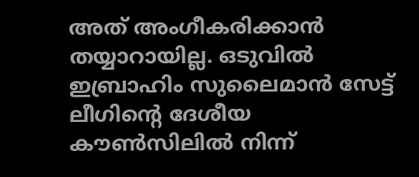അത് അംഗീകരിക്കാന്‍ തയ്യാറായില്ല. ഒടുവില്‍ ഇബ്രാഹിം സുലൈമാന്‍ സേട്ട് ലീഗിന്റെ ദേശീയ കൗണ്‍സിലില്‍ നിന്ന്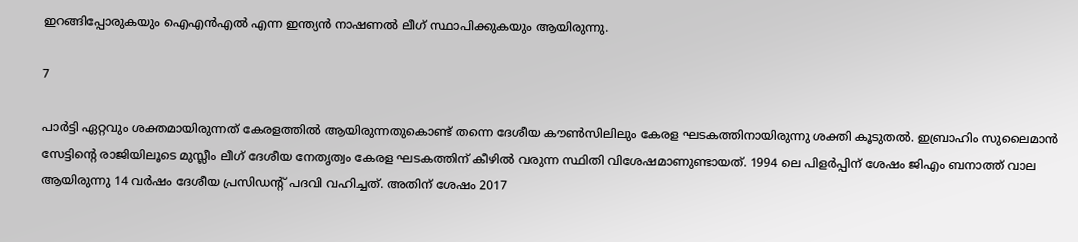ഇറങ്ങിപ്പോരുകയും ഐഎന്‍എല്‍ എന്ന ഇന്ത്യന്‍ നാഷണല്‍ ലീഗ് സ്ഥാപിക്കുകയും ആയിരുന്നു.

7

പാര്‍ട്ടി ഏറ്റവും ശക്തമായിരുന്നത് കേരളത്തില്‍ ആയിരുന്നതുകൊണ്ട് തന്നെ ദേശീയ കൗണ്‍സിലിലും കേരള ഘടകത്തിനായിരുന്നു ശക്തി കൂടുതല്‍. ഇബ്രാഹിം സുലൈമാന്‍ സേട്ടിന്റെ രാജിയിലൂടെ മുസ്ലീം ലീഗ് ദേശീയ നേതൃത്വം കേരള ഘടകത്തിന് കീഴില്‍ വരുന്ന സ്ഥിതി വിശേഷമാണുണ്ടായത്. 1994 ലെ പിളര്‍പ്പിന് ശേഷം ജിഎം ബനാത്ത് വാല ആയിരുന്നു 14 വര്‍ഷം ദേശീയ പ്രസിഡന്റ് പദവി വഹിച്ചത്. അതിന് ശേഷം 2017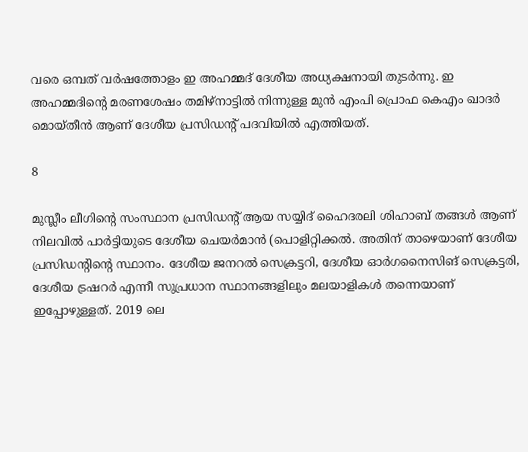വരെ ഒമ്പത് വര്‍ഷത്തോളം ഇ അഹമ്മദ് ദേശീയ അധ്യക്ഷനായി തുടര്‍ന്നു. ഇ അഹമ്മദിന്റെ മരണശേഷം തമിഴ്‌നാട്ടില്‍ നിന്നുള്ള മുന്‍ എംപി പ്രൊഫ കെഎം ഖാദര്‍ മൊയ്തീന്‍ ആണ് ദേശീയ പ്രസിഡന്റ് പദവിയില്‍ എത്തിയത്.

8

മുസ്ലീം ലീഗിന്റെ സംസ്ഥാന പ്രസിഡന്റ് ആയ സയ്യിദ് ഹൈദരലി ശിഹാബ് തങ്ങള്‍ ആണ് നിലവില്‍ പാര്‍ട്ടിയുടെ ദേശീയ ചെയര്‍മാന്‍ (പൊളിറ്റിക്കല്‍. അതിന് താഴെയാണ് ദേശീയ പ്രസിഡന്റിന്റെ സ്ഥാനം. ദേശീയ ജനറല്‍ സെക്രട്ടറി, ദേശീയ ഓര്‍ഗനൈസിങ് സെക്രട്ടരി, ദേശീയ ട്രഷറര്‍ എന്നീ സുപ്രധാന സ്ഥാനങ്ങളിലും മലയാളികള്‍ തന്നെയാണ് ഇപ്പോഴുള്ളത്. 2019 ലെ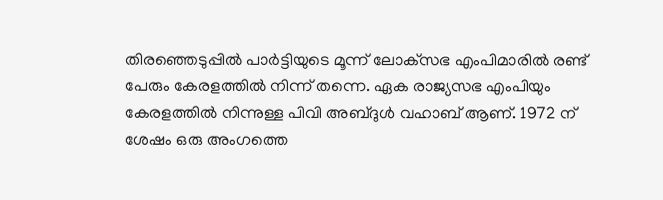തിരഞ്ഞെടുപ്പില്‍ പാര്‍ട്ടിയുടെ മൂന്ന് ലോക്‌സഭ എംപിമാരില്‍ രണ്ട് പേരും കേരളത്തില്‍ നിന്ന് തന്നെ. ഏക രാജ്യസഭ എംപിയും കേരളത്തില്‍ നിന്നുള്ള പിവി അബ്ദുള്‍ വഹാബ് ആണ്. 1972 ന് ശേഷം ഒരു അംഗത്തെ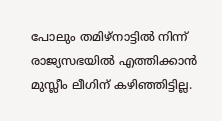പോലും തമിഴ്‌നാട്ടില്‍ നിന്ന് രാജ്യസഭയില്‍ എത്തിക്കാന്‍ മുസ്ലീം ലീഗിന് കഴിഞ്ഞിട്ടില്ല.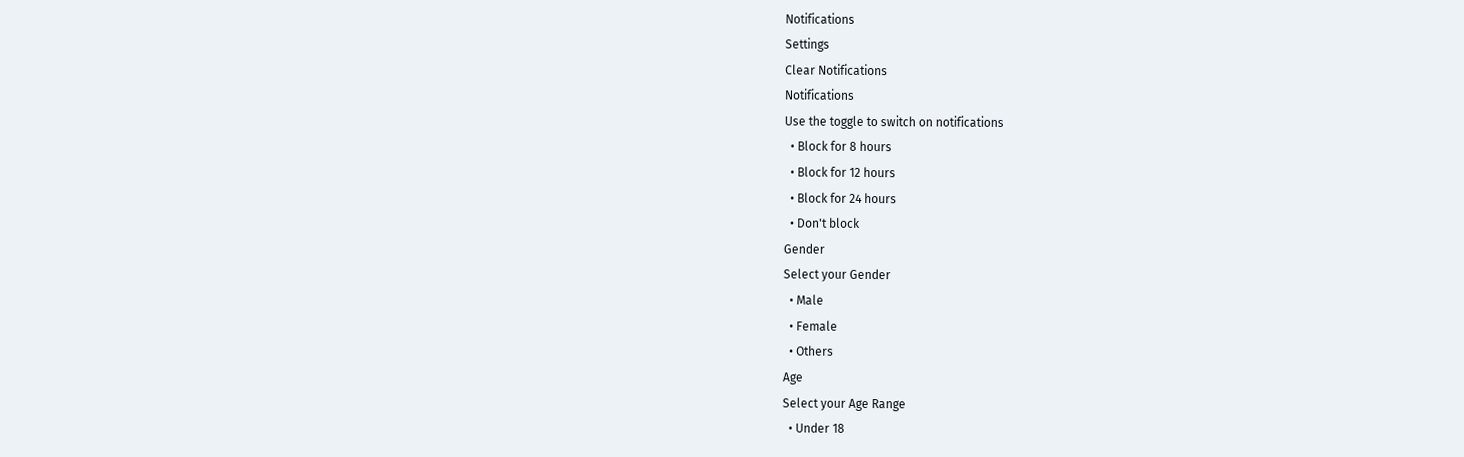Notifications
Settings
Clear Notifications
Notifications
Use the toggle to switch on notifications
  • Block for 8 hours
  • Block for 12 hours
  • Block for 24 hours
  • Don't block
Gender
Select your Gender
  • Male
  • Female
  • Others
Age
Select your Age Range
  • Under 18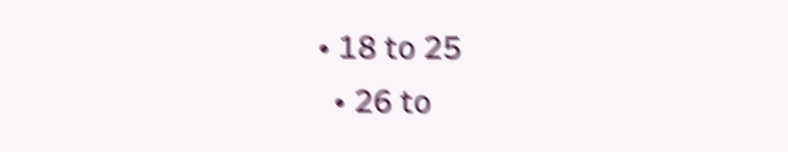• 18 to 25
  • 26 to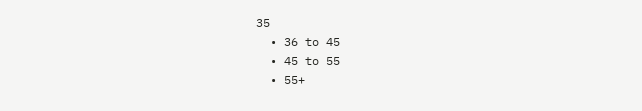35
  • 36 to 45
  • 45 to 55
  • 55+